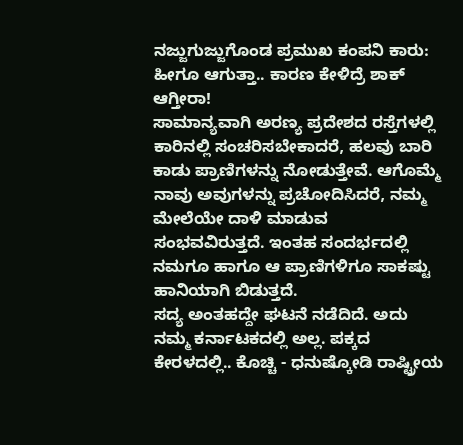ನಜ್ಜುಗುಜ್ಜುಗೊಂಡ ಪ್ರಮುಖ ಕಂಪನಿ ಕಾರು: ಹೀಗೂ ಆಗುತ್ತಾ.. ಕಾರಣ ಕೇಳಿದ್ರೆ ಶಾಕ್ ಆಗ್ತೀರಾ!
ಸಾಮಾನ್ಯವಾಗಿ ಅರಣ್ಯ ಪ್ರದೇಶದ ರಸ್ತೆಗಳಲ್ಲಿ ಕಾರಿನಲ್ಲಿ ಸಂಚರಿಸಬೇಕಾದರೆ, ಹಲವು ಬಾರಿ ಕಾಡು ಪ್ರಾಣಿಗಳನ್ನು ನೋಡುತ್ತೇವೆ. ಆಗೊಮ್ಮೆ ನಾವು ಅವುಗಳನ್ನು ಪ್ರಚೋದಿಸಿದರೆ, ನಮ್ಮ ಮೇಲೆಯೇ ದಾಳಿ ಮಾಡುವ ಸಂಭವವಿರುತ್ತದೆ. ಇಂತಹ ಸಂದರ್ಭದಲ್ಲಿ ನಮಗೂ ಹಾಗೂ ಆ ಪ್ರಾಣಿಗಳಿಗೂ ಸಾಕಷ್ಟು ಹಾನಿಯಾಗಿ ಬಿಡುತ್ತದೆ.
ಸದ್ಯ ಅಂತಹದ್ದೇ ಘಟನೆ ನಡೆದಿದೆ. ಅದು ನಮ್ಮ ಕರ್ನಾಟಕದಲ್ಲಿ ಅಲ್ಲ. ಪಕ್ಕದ ಕೇರಳದಲ್ಲಿ.. ಕೊಚ್ಚಿ - ಧನುಷ್ಕೋಡಿ ರಾಷ್ಟ್ರೀಯ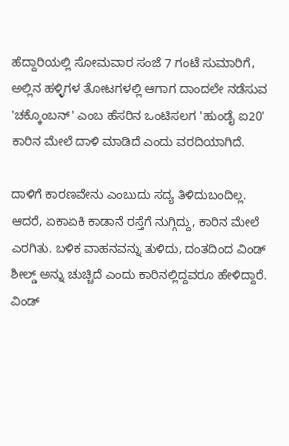ಹೆದ್ದಾರಿಯಲ್ಲಿ ಸೋಮವಾರ ಸಂಜೆ 7 ಗಂಟೆ ಸುಮಾರಿಗೆ, ಅಲ್ಲಿನ ಹಳ್ಳಿಗಳ ತೋಟಗಳಲ್ಲಿ ಆಗಾಗ ದಾಂದಲೇ ನಡೆಸುವ 'ಚಕ್ಕೊಂಬನ್' ಎಂಬ ಹೆಸರಿನ ಒಂಟಿಸಲಗ 'ಹುಂಡೈ ಐ20' ಕಾರಿನ ಮೇಲೆ ದಾಳಿ ಮಾಡಿದೆ ಎಂದು ವರದಿಯಾಗಿದೆ.

ದಾಳಿಗೆ ಕಾರಣವೇನು ಎಂಬುದು ಸದ್ಯ ತಿಳಿದುಬಂದಿಲ್ಲ. ಆದರೆ, ಏಕಾಏಕಿ ಕಾಡಾನೆ ರಸ್ತೆಗೆ ನುಗ್ಗಿದ್ದು, ಕಾರಿನ ಮೇಲೆ ಎರಗಿತು. ಬಳಿಕ ವಾಹನವನ್ನು ತುಳಿದು, ದಂತದಿಂದ ವಿಂಡ್ ಶೀಲ್ಡ್ ಅನ್ನು ಚುಚ್ಚಿದೆ ಎಂದು ಕಾರಿನಲ್ಲಿದ್ದವರೂ ಹೇಳಿದ್ದಾರೆ. ವಿಂಡ್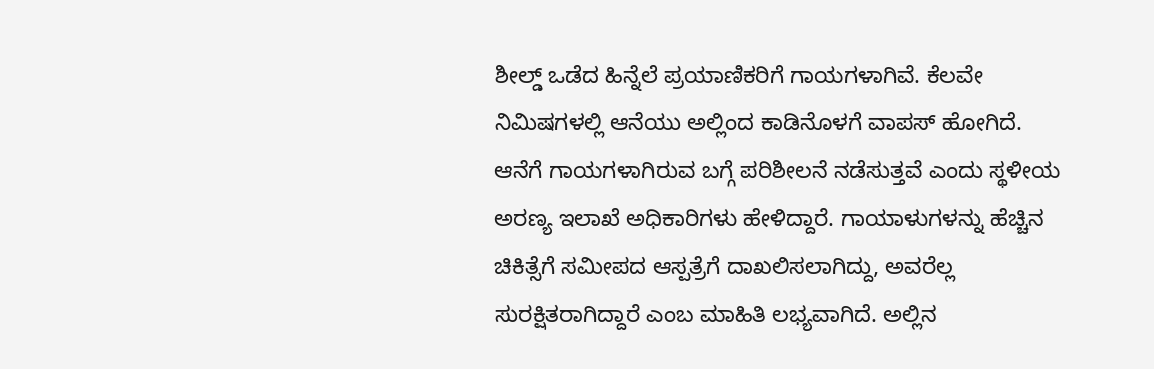ಶೀಲ್ಡ್ ಒಡೆದ ಹಿನ್ನೆಲೆ ಪ್ರಯಾಣಿಕರಿಗೆ ಗಾಯಗಳಾಗಿವೆ. ಕೆಲವೇ ನಿಮಿಷಗಳಲ್ಲಿ ಆನೆಯು ಅಲ್ಲಿಂದ ಕಾಡಿನೊಳಗೆ ವಾಪಸ್ ಹೋಗಿದೆ.
ಆನೆಗೆ ಗಾಯಗಳಾಗಿರುವ ಬಗ್ಗೆ ಪರಿಶೀಲನೆ ನಡೆಸುತ್ತವೆ ಎಂದು ಸ್ಥಳೀಯ ಅರಣ್ಯ ಇಲಾಖೆ ಅಧಿಕಾರಿಗಳು ಹೇಳಿದ್ದಾರೆ. ಗಾಯಾಳುಗಳನ್ನು ಹೆಚ್ಚಿನ ಚಿಕಿತ್ಸೆಗೆ ಸಮೀಪದ ಆಸ್ಪತ್ರೆಗೆ ದಾಖಲಿಸಲಾಗಿದ್ದು, ಅವರೆಲ್ಲ ಸುರಕ್ಷಿತರಾಗಿದ್ದಾರೆ ಎಂಬ ಮಾಹಿತಿ ಲಭ್ಯವಾಗಿದೆ. ಅಲ್ಲಿನ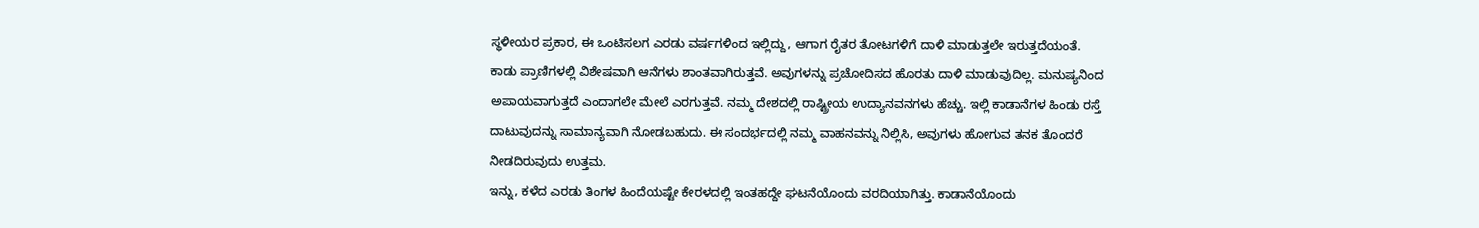ಸ್ಥಳೀಯರ ಪ್ರಕಾರ, ಈ ಒಂಟಿಸಲಗ ಎರಡು ವರ್ಷಗಳಿಂದ ಇಲ್ಲಿದ್ದು, ಆಗಾಗ ರೈತರ ತೋಟಗಳಿಗೆ ದಾಳಿ ಮಾಡುತ್ತಲೇ ಇರುತ್ತದೆಯಂತೆ.
ಕಾಡು ಪ್ರಾಣಿಗಳಲ್ಲಿ ವಿಶೇಷವಾಗಿ ಆನೆಗಳು ಶಾಂತವಾಗಿರುತ್ತವೆ. ಅವುಗಳನ್ನು ಪ್ರಚೋದಿಸದ ಹೊರತು ದಾಳಿ ಮಾಡುವುದಿಲ್ಲ. ಮನುಷ್ಯನಿಂದ ಅಪಾಯವಾಗುತ್ತದೆ ಎಂದಾಗಲೇ ಮೇಲೆ ಎರಗುತ್ತವೆ. ನಮ್ಮ ದೇಶದಲ್ಲಿ ರಾಷ್ಟ್ರೀಯ ಉದ್ಯಾನವನಗಳು ಹೆಚ್ಚು. ಇಲ್ಲಿ ಕಾಡಾನೆಗಳ ಹಿಂಡು ರಸ್ತೆ ದಾಟುವುದನ್ನು ಸಾಮಾನ್ಯವಾಗಿ ನೋಡಬಹುದು. ಈ ಸಂದರ್ಭದಲ್ಲಿ ನಮ್ಮ ವಾಹನವನ್ನು ನಿಲ್ಲಿಸಿ, ಅವುಗಳು ಹೋಗುವ ತನಕ ತೊಂದರೆ ನೀಡದಿರುವುದು ಉತ್ತಮ.
ಇನ್ನು, ಕಳೆದ ಎರಡು ತಿಂಗಳ ಹಿಂದೆಯಷ್ಟೇ ಕೇರಳದಲ್ಲಿ ಇಂತಹದ್ದೇ ಘಟನೆಯೊಂದು ವರದಿಯಾಗಿತ್ತು. ಕಾಡಾನೆಯೊಂದು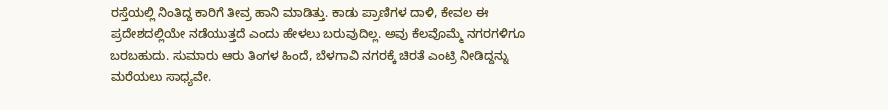ರಸ್ತೆಯಲ್ಲಿ ನಿಂತಿದ್ದ ಕಾರಿಗೆ ತೀವ್ರ ಹಾನಿ ಮಾಡಿತ್ತು. ಕಾಡು ಪ್ರಾಣಿಗಳ ದಾಳಿ, ಕೇವಲ ಈ ಪ್ರದೇಶದಲ್ಲಿಯೇ ನಡೆಯುತ್ತದೆ ಎಂದು ಹೇಳಲು ಬರುವುದಿಲ್ಲ. ಅವು ಕೆಲವೊಮ್ಮೆ ನಗರಗಳಿಗೂ ಬರಬಹುದು. ಸುಮಾರು ಆರು ತಿಂಗಳ ಹಿಂದೆ, ಬೆಳಗಾವಿ ನಗರಕ್ಕೆ ಚಿರತೆ ಎಂಟ್ರಿ ನೀಡಿದ್ದನ್ನು ಮರೆಯಲು ಸಾಧ್ಯವೇ.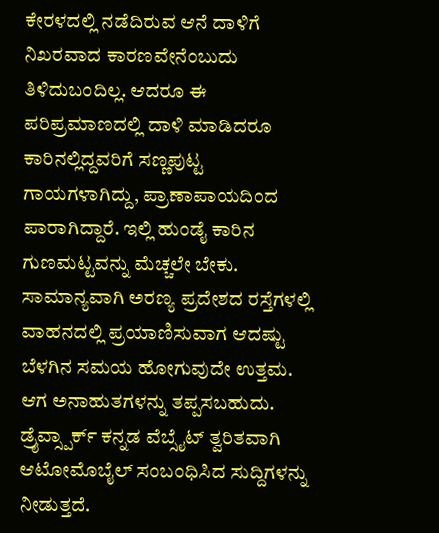ಕೇರಳದಲ್ಲಿ ನಡೆದಿರುವ ಆನೆ ದಾಳಿಗೆ ನಿಖರವಾದ ಕಾರಣವೇನೆಂಬುದು ತಿಳಿದುಬಂದಿಲ್ಲ. ಆದರೂ ಈ ಪರಿಪ್ರಮಾಣದಲ್ಲಿ ದಾಳಿ ಮಾಡಿದರೂ ಕಾರಿನಲ್ಲಿದ್ದವರಿಗೆ ಸಣ್ಣಪುಟ್ಟ ಗಾಯಗಳಾಗಿದ್ದು, ಪ್ರಾಣಾಪಾಯದಿಂದ ಪಾರಾಗಿದ್ದಾರೆ. ಇಲ್ಲಿ ಹುಂಡೈ ಕಾರಿನ ಗುಣಮಟ್ಟವನ್ನು ಮೆಚ್ಚಲೇ ಬೇಕು. ಸಾಮಾನ್ಯವಾಗಿ ಅರಣ್ಯ ಪ್ರದೇಶದ ರಸ್ತೆಗಳಲ್ಲಿ ವಾಹನದಲ್ಲಿ ಪ್ರಯಾಣಿಸುವಾಗ ಆದಷ್ಟು ಬೆಳಗಿನ ಸಮಯ ಹೋಗುವುದೇ ಉತ್ತಮ. ಆಗ ಅನಾಹುತಗಳನ್ನು ತಪ್ಪಸಬಹುದು.
ಡ್ರೈವ್ಸ್ಪಾರ್ಕ್ ಕನ್ನಡ ವೆಬ್ಸೈಟ್ ತ್ವರಿತವಾಗಿ ಆಟೋಮೊಬೈಲ್ ಸಂಬಂಧಿಸಿದ ಸುದ್ದಿಗಳನ್ನು ನೀಡುತ್ತದೆ.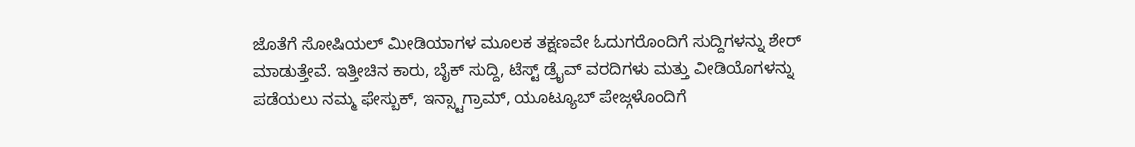ಜೊತೆಗೆ ಸೋಷಿಯಲ್ ಮೀಡಿಯಾಗಳ ಮೂಲಕ ತಕ್ಷಣವೇ ಓದುಗರೊಂದಿಗೆ ಸುದ್ದಿಗಳನ್ನು ಶೇರ್ ಮಾಡುತ್ತೇವೆ. ಇತ್ತೀಚಿನ ಕಾರು, ಬೈಕ್ ಸುದ್ದಿ, ಟೆಸ್ಟ್ ಡ್ರೈವ್ ವರದಿಗಳು ಮತ್ತು ವೀಡಿಯೊಗಳನ್ನು ಪಡೆಯಲು ನಮ್ಮ ಫೇಸ್ಬುಕ್, ಇನ್ಸ್ಟಾಗ್ರಾಮ್, ಯೂಟ್ಯೂಬ್ ಪೇಜ್ಗಳೊಂದಿಗೆ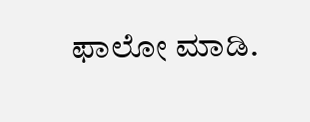ಫಾಲೋ ಮಾಡಿ.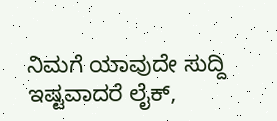ನಿಮಗೆ ಯಾವುದೇ ಸುದ್ದಿ ಇಷ್ಟವಾದರೆ ಲೈಕ್,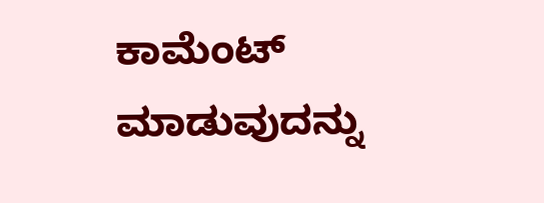ಕಾಮೆಂಟ್ ಮಾಡುವುದನ್ನು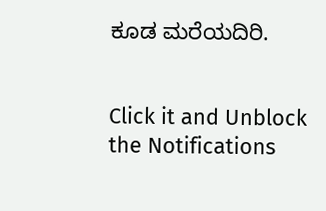ಕೂಡ ಮರೆಯದಿರಿ.


Click it and Unblock the Notifications